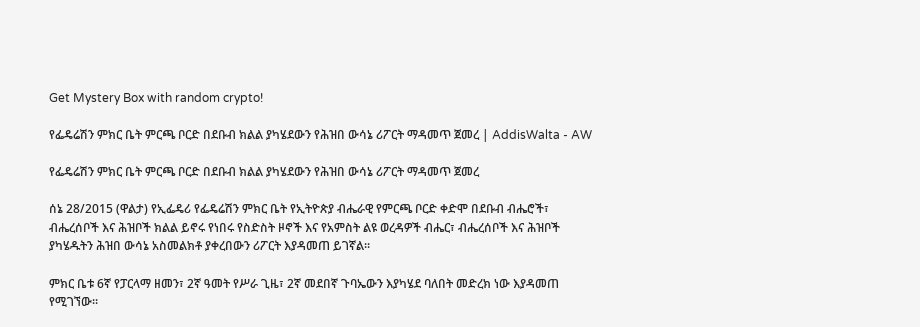Get Mystery Box with random crypto!

የፌዴሬሽን ምክር ቤት ምርጫ ቦርድ በደቡብ ክልል ያካሄደውን የሕዝበ ውሳኔ ሪፖርት ማዳመጥ ጀመረ | AddisWalta - AW

የፌዴሬሽን ምክር ቤት ምርጫ ቦርድ በደቡብ ክልል ያካሄደውን የሕዝበ ውሳኔ ሪፖርት ማዳመጥ ጀመረ

ሰኔ 28/2015 (ዋልታ) የኢፌዴሪ የፌዴሬሽን ምክር ቤት የኢትዮጵያ ብሔራዊ የምርጫ ቦርድ ቀድሞ በደቡብ ብሔሮች፣ ብሔረሰቦች እና ሕዝቦች ክልል ይኖሩ የነበሩ የስድስት ዞኖች እና የአምስት ልዩ ወረዳዎች ብሔር፣ ብሔረሰቦች እና ሕዝቦች ያካሄዱትን ሕዝበ ውሳኔ አስመልክቶ ያቀረበውን ሪፖርት እያዳመጠ ይገኛል።

ምክር ቤቱ 6ኛ የፓርላማ ዘመን፣ 2ኛ ዓመት የሥራ ጊዜ፣ 2ኛ መደበኛ ጉባኤውን እያካሄደ ባለበት መድረክ ነው እያዳመጠ የሚገኘው፡፡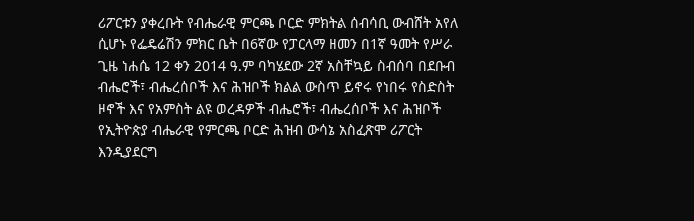ሪፖርቱን ያቀረቡት የብሔራዊ ምርጫ ቦርድ ምክትል ሰብሳቢ ውብሸት አየለ ሲሆኑ የፌዴሬሽን ምክር ቤት በ6ኛው የፓርላማ ዘመን በ1ኛ ዓመት የሥራ ጊዜ ነሐሴ 12 ቀን 2014 ዓ.ም ባካሄደው 2ኛ አስቸኳይ ስብሰባ በደቡብ ብሔሮች፣ ብሔረሰቦች እና ሕዝቦች ክልል ውስጥ ይኖሩ የነበሩ የስድስት ዞኖች እና የአምስት ልዩ ወረዳዎች ብሔሮች፣ ብሔረሰቦች እና ሕዝቦች የኢትዮጵያ ብሔራዊ የምርጫ ቦርድ ሕዝብ ውሳኔ አስፈጽሞ ሪፖርት እንዲያደርግ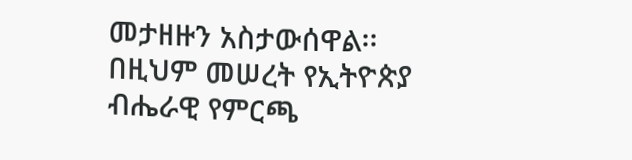መታዘዙን አስታውሰዋል፡፡ በዚህም መሠረት የኢትዮጵያ ብሔራዊ የምርጫ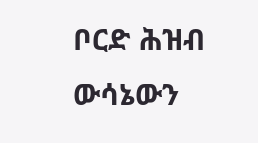ቦርድ ሕዝብ ውሳኔውን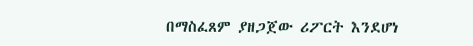በማስፈጸም ያዘጋጀው ሪፖርት እንደሆነ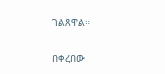ገልጸዋል።

በቀረበው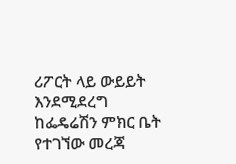ሪፖርት ላይ ውይይት እንደሚደረግ ከፌዴሬሽን ምክር ቤት የተገኘው መረጃ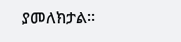ያመለክታል።